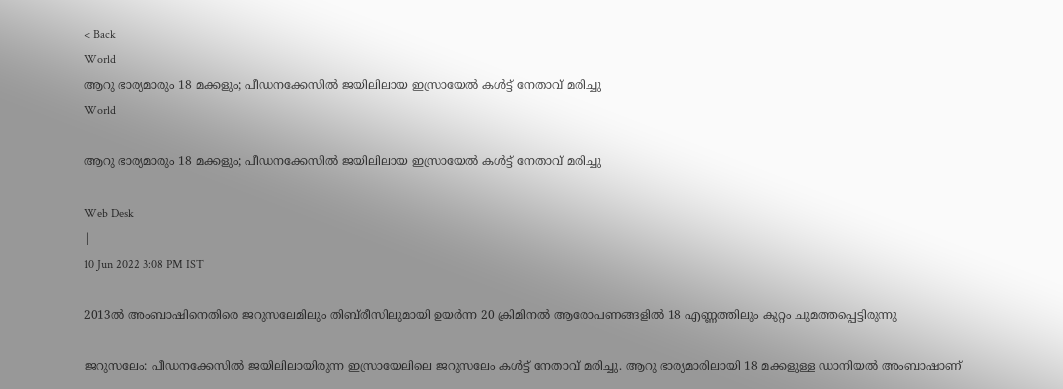< Back
World
ആറു ഭാര്യമാരും 18 മക്കളും; പീഡനക്കേസിൽ ജയിലിലായ ഇസ്രായേൽ കൾട്ട് നേതാവ് മരിച്ചു
World

ആറു ഭാര്യമാരും 18 മക്കളും; പീഡനക്കേസിൽ ജയിലിലായ ഇസ്രായേൽ കൾട്ട് നേതാവ് മരിച്ചു

Web Desk
|
10 Jun 2022 3:08 PM IST

2013ൽ അംബാഷിനെതിരെ ജറുസലേമിലും തിബ്‌രീസിലുമായി ഉയർന്ന 20 ക്രിമിനൽ ആരോപണങ്ങളിൽ 18 എണ്ണത്തിലും കുറ്റം ചുമത്തപ്പെട്ടിരുന്നു

ജറുസലേം: പീഡനക്കേസിൽ ജയിലിലായിരുന്ന ഇസ്രായേലിലെ ജറുസലേം കൾട്ട് നേതാവ് മരിച്ചു. ആറു ഭാര്യമാരിലായി 18 മക്കളുള്ള ഡാനിയൽ അംബാഷാണ്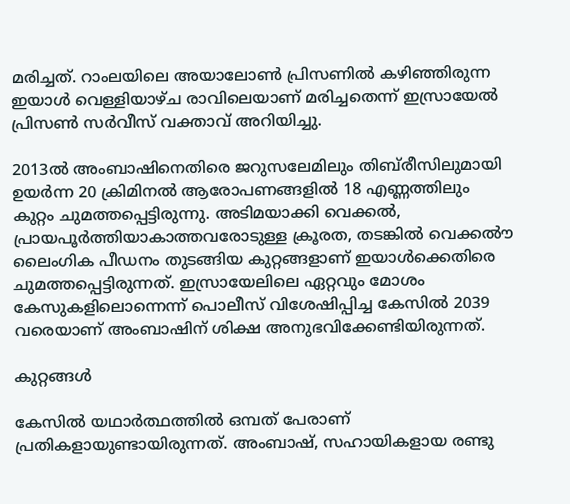മരിച്ചത്. റാംലയിലെ അയാലോൺ പ്രിസണിൽ കഴിഞ്ഞിരുന്ന ഇയാൾ വെള്ളിയാഴ്ച രാവിലെയാണ് മരിച്ചതെന്ന് ഇസ്രായേൽ പ്രിസൺ സർവീസ് വക്താവ് അറിയിച്ചു.

2013ൽ അംബാഷിനെതിരെ ജറുസലേമിലും തിബ്‌രീസിലുമായി ഉയർന്ന 20 ക്രിമിനൽ ആരോപണങ്ങളിൽ 18 എണ്ണത്തിലും കുറ്റം ചുമത്തപ്പെട്ടിരുന്നു. അടിമയാക്കി വെക്കൽ, പ്രായപൂർത്തിയാകാത്തവരോടുള്ള ക്രൂരത, തടങ്കിൽ വെക്കൽൗ ലൈംഗിക പീഡനം തുടങ്ങിയ കുറ്റങ്ങളാണ് ഇയാൾക്കെതിരെ ചുമത്തപ്പെട്ടിരുന്നത്. ഇസ്രായേലിലെ ഏറ്റവും മോശം കേസുകളിലൊന്നെന്ന് പൊലീസ് വിശേഷിപ്പിച്ച കേസിൽ 2039 വരെയാണ് അംബാഷിന് ശിക്ഷ അനുഭവിക്കേണ്ടിയിരുന്നത്.

കുറ്റങ്ങൾ

കേസിൽ യഥാർത്ഥത്തിൽ ഒമ്പത് പേരാണ് പ്രതികളായുണ്ടായിരുന്നത്. അംബാഷ്, സഹായികളായ രണ്ടു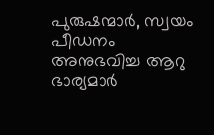പുരുഷന്മാർ, സ്വയം പീഡനം അനുഭവിച്ച ആറു ഭാര്യമാർ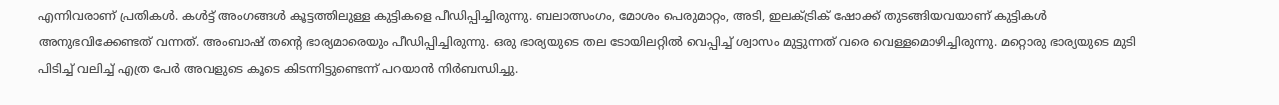എന്നിവരാണ് പ്രതികൾ. കൾട്ട് അംഗങ്ങൾ കൂട്ടത്തിലുള്ള കുട്ടികളെ പീഡിപ്പിച്ചിരുന്നു. ബലാത്സംഗം, മോശം പെരുമാറ്റം, അടി, ഇലക്ട്രിക് ഷോക്ക് തുടങ്ങിയവയാണ് കുട്ടികൾ അനുഭവിക്കേണ്ടത് വന്നത്. അംബാഷ് തന്റെ ഭാര്യമാരെയും പീഡിപ്പിച്ചിരുന്നു. ഒരു ഭാര്യയുടെ തല ടോയിലറ്റിൽ വെപ്പിച്ച് ശ്വാസം മുട്ടുന്നത് വരെ വെള്ളമൊഴിച്ചിരുന്നു. മറ്റൊരു ഭാര്യയുടെ മുടി പിടിച്ച് വലിച്ച് എത്ര പേർ അവളുടെ കൂടെ കിടന്നിട്ടുണ്ടെന്ന് പറയാൻ നിർബന്ധിച്ചു.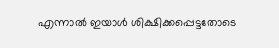എന്നാൽ ഇയാൾ ശിക്ഷിക്കപ്പെട്ടതോടെ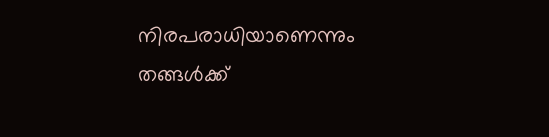നിരപരാധിയാണെന്നും തങ്ങൾക്ക്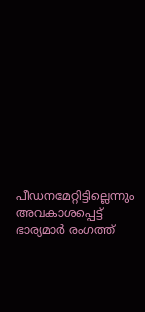പീഡനമേറ്റിട്ടില്ലെന്നും അവകാശപ്പെട്ട് ഭാര്യമാർ രംഗത്ത്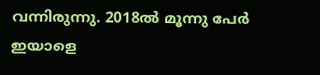വന്നിരുന്നു. 2018ൽ മൂന്നു പേർ ഇയാളെ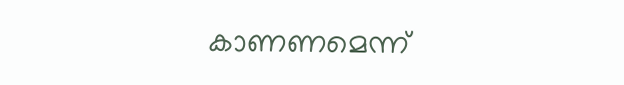കാണണമെന്ന്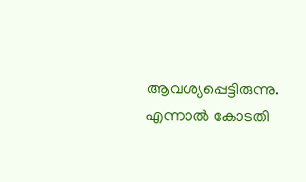ആവശ്യപ്പെട്ടിരുന്നു. എന്നാൽ കോടതി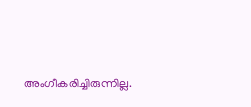അംഗീകരിച്ചിരുന്നില്ല.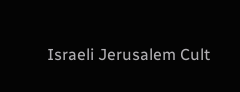Israeli Jerusalem Cult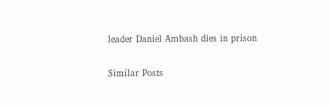leader Daniel Ambash dies in prison

Similar Posts